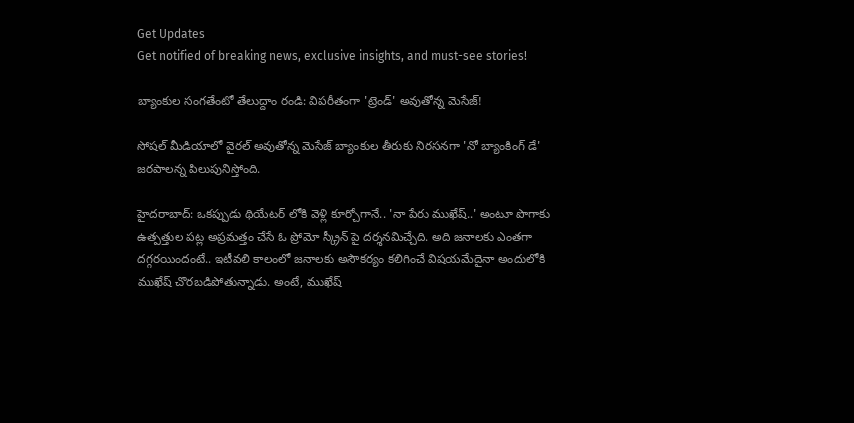Get Updates
Get notified of breaking news, exclusive insights, and must-see stories!

బ్యాంకుల సంగతేంటో తేలుద్దాం రండి: విపరీతంగా 'ట్రెండ్' అవుతోన్న మెసేజ్!

సోషల్ మీడియాలో వైరల్ అవుతోన్న మెసేజ్ బ్యాంకుల తీరుకు నిరసనగా 'నో బ్యాంకింగ్ డే' జరపాలన్న పిలుపునిస్తోంది.

హైదరాబాద్: ఒకప్పుడు థియేటర్ లోకి వెళ్లి కూర్చోగానే.. 'నా పేరు ముఖేష్..' అంటూ పొగాకు ఉత్పత్తుల పట్ల అప్రమత్తం చేసే ఓ ప్రోమో స్క్రీన్ పై దర్శనమిచ్చేది. అది జనాలకు ఎంతగా దగ్గరయిందంటే.. ఇటీవలి కాలంలో జనాలకు అసౌకర్యం కలిగించే విషయమేదైనా అందులోకి ముఖేష్ చొరబడిపోతున్నాడు. అంటే, ముఖేష్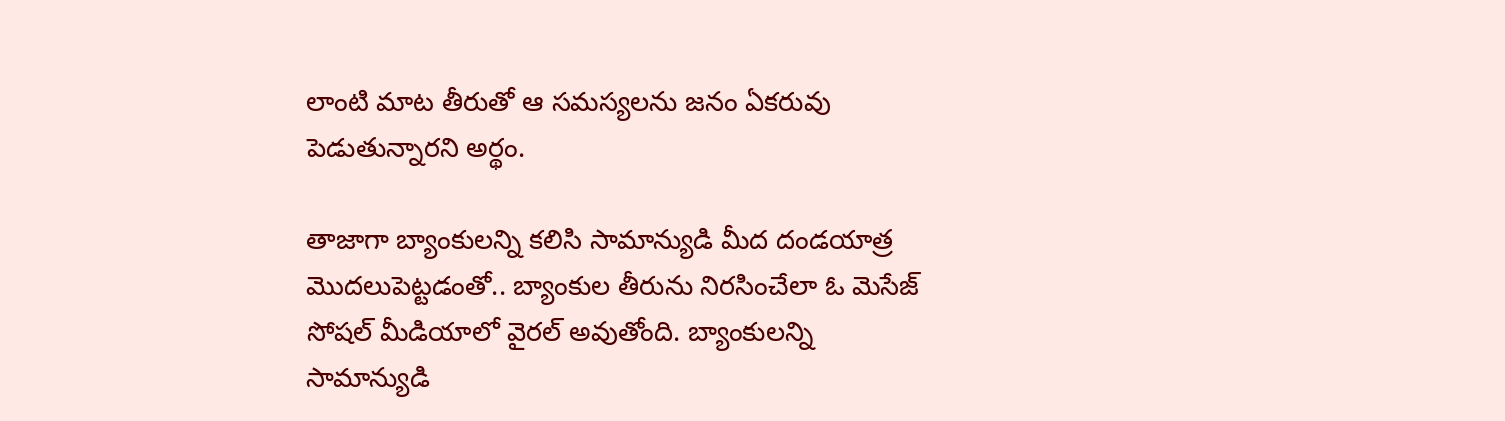లాంటి మాట తీరుతో ఆ సమస్యలను జనం ఏకరువు పెడుతున్నారని అర్థం.

తాజాగా బ్యాంకులన్ని కలిసి సామాన్యుడి మీద దండయాత్ర మొదలుపెట్టడంతో.. బ్యాంకుల తీరును నిరసించేలా ఓ మెసేజ్ సోషల్ మీడియాలో వైరల్ అవుతోంది. బ్యాంకులన్ని సామాన్యుడి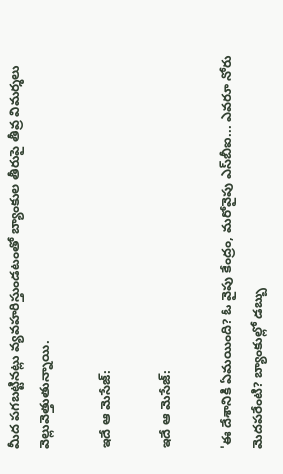మీద పగబట్టినట్లు వ్యవహరిస్తుండటంతో బ్యాంకుల తీరుపై తీవ్ర విమర్శలు వెల్లువెత్తుతున్నాయి.

ఇదే ఆ మెసేజ్:

ఇదే ఆ మెసేజ్:

'ఈ దేశానికి ఏమయింది? ఓ వైపు కేంద్రం, మరోవైపు ఎస్‌బీఐ... ఎవరూ నోరు మెదపరేంటి? బ్యాంకుల్లో డబ్బు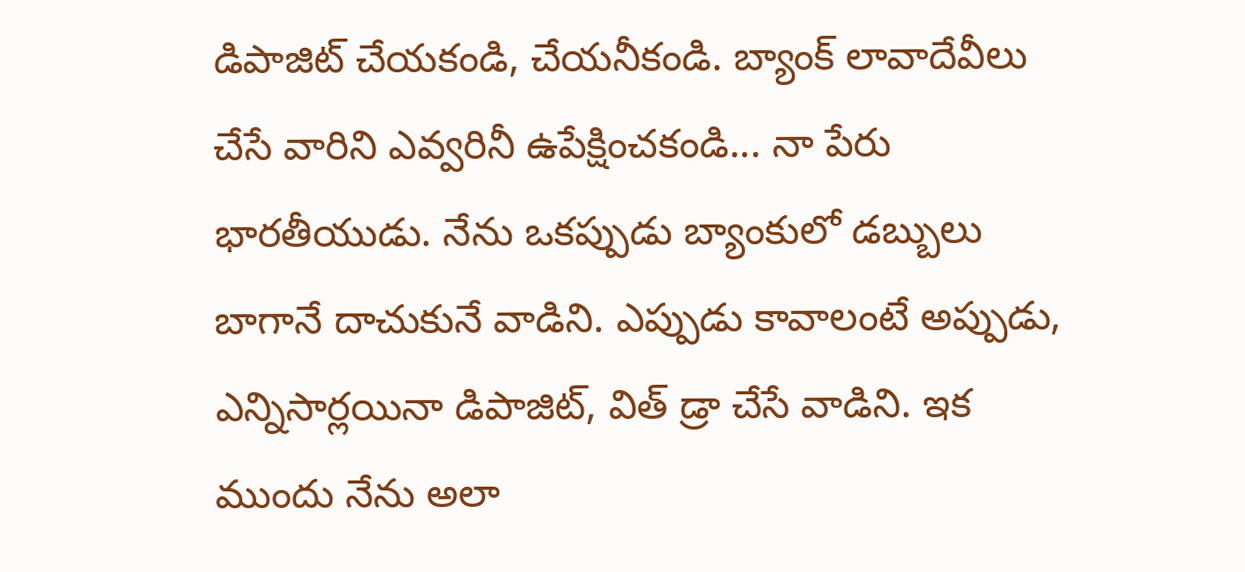డిపాజిట్‌ చేయకండి, చేయనీకండి. బ్యాంక్‌ లావాదేవీలు చేసే వారిని ఎవ్వరినీ ఉపేక్షించకండి... నా పేరు భారతీయుడు. నేను ఒకప్పుడు బ్యాంకులో డబ్బులు బాగానే దాచుకునే వాడిని. ఎప్పుడు కావాలంటే అప్పుడు, ఎన్నిసార్లయినా డిపాజిట్‌, విత్‌ డ్రా చేసే వాడిని. ఇక ముందు నేను అలా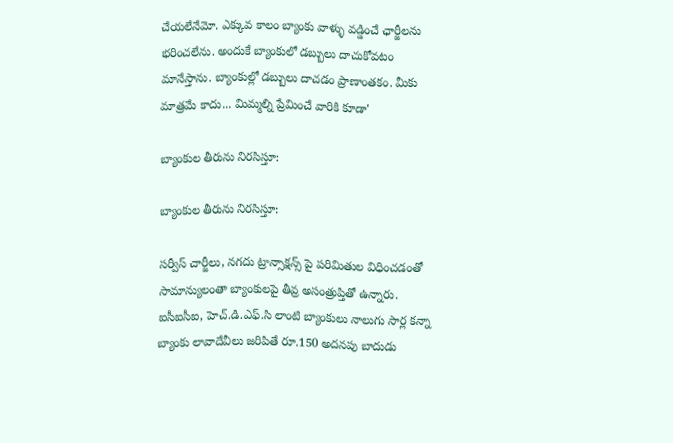చేయలేనేమో. ఎక్కువ కాలం బ్యాంకు వాళ్ళు వడ్డించే ఛార్జీలను భరించలేను. అందుకే బ్యాంకులో డబ్బులు దాచుకోవటం మానేస్తాను. బ్యాంకుల్లో డబ్బులు దాచడం ప్రాణాంతకం. మీకు మాత్రమే కాదు... మిమ్మల్ని ప్రేమించే వారికి కూడా'

బ్యాంకుల తీరును నిరసిస్తూ:

బ్యాంకుల తీరును నిరసిస్తూ:

సర్వీస్ చార్జీలు, నగదు ట్రాన్సాక్షన్స్ పై పరిమితుల విధించడంతో సామాన్యులంతా బ్యాంకులపై తీవ్ర అసంత్రుప్తితో ఉన్నారు. ఐసీఐసీఐ, హెచ్.డి.ఎఫ్.సి లాంటి బ్యాంకులు నాలుగు సార్ల కన్నా బ్యాంకు లావాదేవీలు జరిపితే రూ.150 అదనపు బాదుడు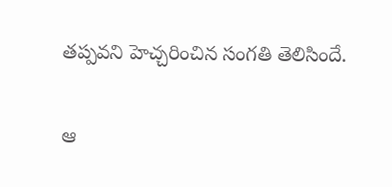తప్పవని హెచ్చరించిన సంగతి తెలిసిందే.

ఆ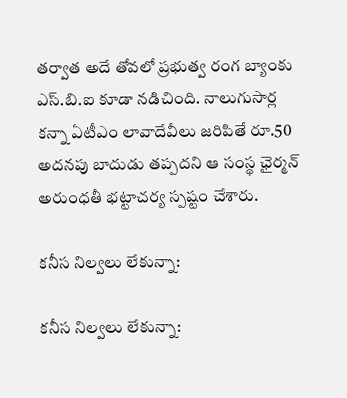తర్వాత అదే తోవలో ప్రభుత్వ రంగ బ్యాంకు ఎస్.బి.ఐ కూడా నడిచింది. నాలుగుసార్ల కన్నా ఏటీఎం లావాదేవీలు జరిపితే రూ.50 అదనపు బాదుడు తప్పదని ఆ సంస్థ ఛైర్మన్ అరుంధతీ భట్టాచర్య స్పష్టం చేశారు.

కనీస నిల్వలు లేకున్నా:

కనీస నిల్వలు లేకున్నా: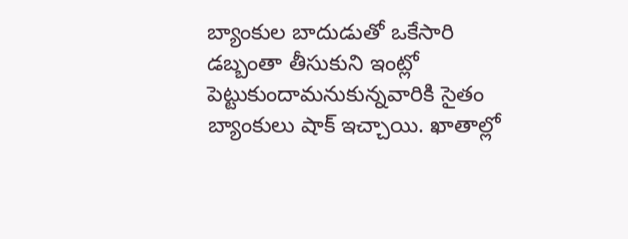బ్యాంకుల బాదుడుతో ఒకేసారి డబ్బంతా తీసుకుని ఇంట్లో పెట్టుకుందామనుకున్నవారికి సైతం బ్యాంకులు షాక్ ఇచ్చాయి. ఖాతాల్లో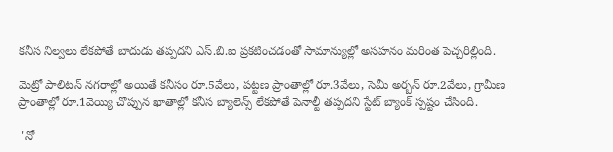కనీస నిల్వలు లేకపోతే బాదుడు తప్పదని ఎస్.బి.ఐ ప్రకటించడంతో సామాన్యుల్లో అసహనం మరింత పెచ్చరిల్లింది.

మెట్రో పాలిటన్ నగరాల్లో అయితే కనీసం రూ.5వేలు, పట్టణ ప్రాంతాల్లో రూ.3వేలు, సెమీ అర్బన్ రూ.2వేలు, గ్రామీణ ప్రాంతాల్లో రూ.1వెయ్యి చొప్పున ఖాతాల్లో కనీస బ్యాలెన్స్ లేకపోతే పెనాల్టీ తప్పదని స్టేట్ బ్యాంక్ స్పష్టం చేసింది.

 'నో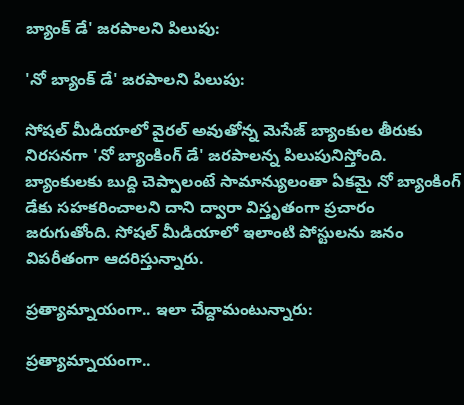బ్యాంక్ డే' జరపాలని పిలుపు:

'నో బ్యాంక్ డే' జరపాలని పిలుపు:

సోషల్ మీడియాలో వైరల్ అవుతోన్న మెసేజ్ బ్యాంకుల తీరుకు నిరసనగా 'నో బ్యాంకింగ్ డే' జరపాలన్న పిలుపునిస్తోంది. బ్యాంకులకు బుద్ది చెప్పాలంటే సామాన్యులంతా ఏకమై నో బ్యాంకింగ్ డేకు సహకరించాలని దాని ద్వారా విస్తృతంగా ప్రచారం జరుగుతోంది. సోషల్ మీడియాలో ఇలాంటి పోస్టులను జనం విపరీతంగా ఆదరిస్తున్నారు.

ప్రత్యామ్నాయంగా.. ఇలా చేద్దామంటున్నారు:

ప్రత్యామ్నాయంగా..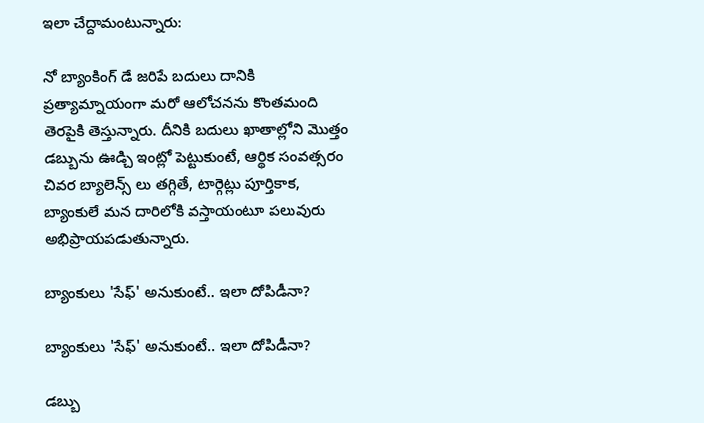ఇలా చేద్దామంటున్నారు:

నో బ్యాంకింగ్ డే జరిపే బదులు దానికి ప్రత్యామ్నాయంగా మరో ఆలోచనను కొంతమంది తెరపైకి తెస్తున్నారు. దీనికి బదులు ఖాతాల్లోని మొత్తం డబ్బును ఊడ్చి ఇంట్లో పెట్టుకుంటే, ఆర్థిక సంవత్సరం చివర బ్యాలెన్స్ లు తగ్గితే, టార్గెట్లు పూర్తికాక, బ్యాంకులే మన దారిలోకి వస్తాయంటూ పలువురు అభిప్రాయపడుతున్నారు.

బ్యాంకులు 'సేఫ్' అనుకుంటే.. ఇలా దోపిడీనా?

బ్యాంకులు 'సేఫ్' అనుకుంటే.. ఇలా దోపిడీనా?

డబ్బు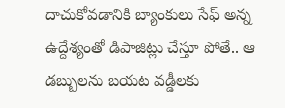దాచుకోవడానికి బ్యాంకులు సేఫ్ అన్న ఉద్దేశ్యంతో డిపాజిట్లు చేస్తూ పోతే.. ఆ డబ్బులను బయట వడ్డీలకు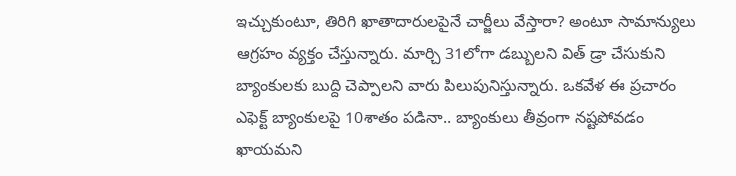ఇచ్చుకుంటూ, తిరిగి ఖాతాదారులపైనే చార్జీలు వేస్తారా? అంటూ సామాన్యులు ఆగ్రహం వ్యక్తం చేస్తున్నారు. మార్చి 31లోగా డబ్బులని విత్ డ్రా చేసుకుని బ్యాంకులకు బుద్ది చెప్పాలని వారు పిలుపునిస్తున్నారు. ఒకవేళ ఈ ప్రచారం ఎఫెక్ట్ బ్యాంకులపై 10శాతం పడినా.. బ్యాంకులు తీవ్రంగా నష్టపోవడం ఖాయమని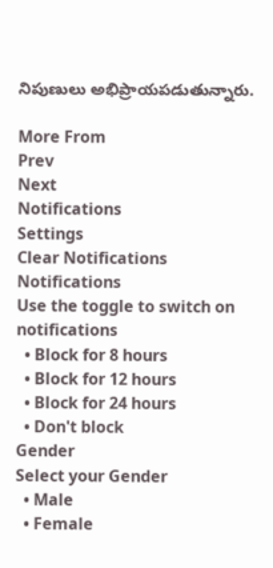నిపుణులు అభిప్రాయపడుతున్నారు.

More From
Prev
Next
Notifications
Settings
Clear Notifications
Notifications
Use the toggle to switch on notifications
  • Block for 8 hours
  • Block for 12 hours
  • Block for 24 hours
  • Don't block
Gender
Select your Gender
  • Male
  • Female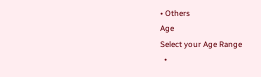• Others
Age
Select your Age Range
  •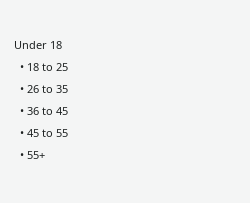Under 18
  • 18 to 25
  • 26 to 35
  • 36 to 45
  • 45 to 55
  • 55+